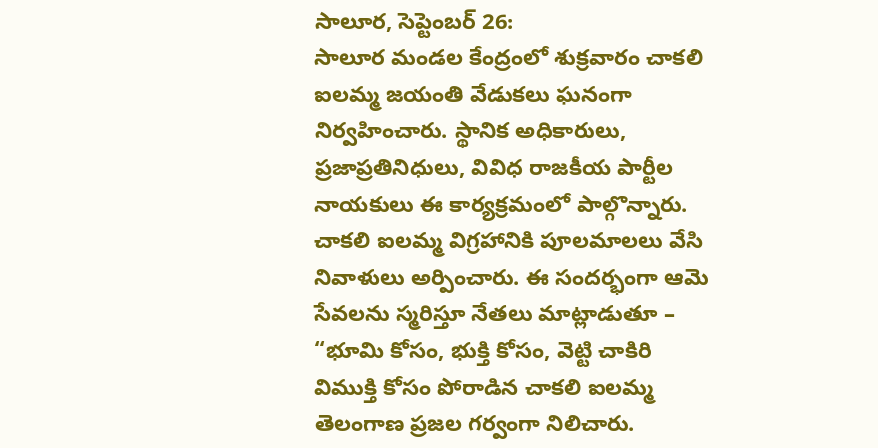సాలూర, సెప్టెంబర్ 26:
సాలూర మండల కేంద్రంలో శుక్రవారం చాకలి ఐలమ్మ జయంతి వేడుకలు ఘనంగా నిర్వహించారు. స్థానిక అధికారులు, ప్రజాప్రతినిధులు, వివిధ రాజకీయ పార్టీల నాయకులు ఈ కార్యక్రమంలో పాల్గొన్నారు.
చాకలి ఐలమ్మ విగ్రహానికి పూలమాలలు వేసి నివాళులు అర్పించారు. ఈ సందర్భంగా ఆమె సేవలను స్మరిస్తూ నేతలు మాట్లాడుతూ – “భూమి కోసం, భుక్తి కోసం, వెట్టి చాకిరి విముక్తి కోసం పోరాడిన చాకలి ఐలమ్మ తెలంగాణ ప్రజల గర్వంగా నిలిచారు.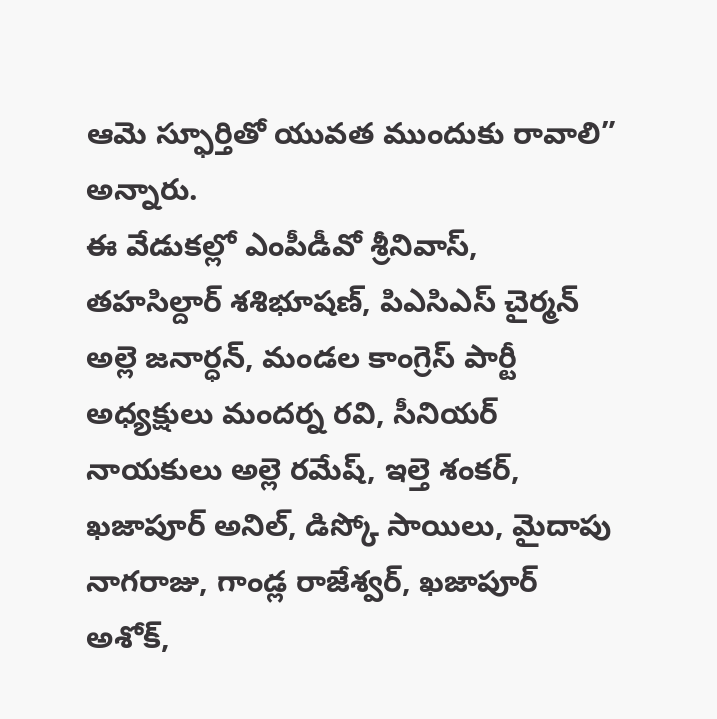ఆమె స్ఫూర్తితో యువత ముందుకు రావాలి” అన్నారు.
ఈ వేడుకల్లో ఎంపీడీవో శ్రీనివాస్, తహసిల్దార్ శశిభూషణ్, పిఎసిఎస్ చైర్మన్ అల్లె జనార్ధన్, మండల కాంగ్రెస్ పార్టీ అధ్యక్షులు మందర్న రవి, సీనియర్ నాయకులు అల్లె రమేష్, ఇల్తె శంకర్, ఖజాపూర్ అనిల్, డిస్కో సాయిలు, మైదాపు నాగరాజు, గాండ్ల రాజేశ్వర్, ఖజాపూర్ అశోక్,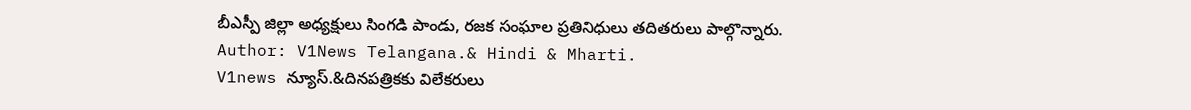బీఎస్పీ జిల్లా అధ్యక్షులు సింగడి పాండు, రజక సంఘాల ప్రతినిధులు తదితరులు పాల్గొన్నారు.
Author: V1News Telangana.& Hindi & Mharti.
V1news న్యూస్.&దినపత్రికకు విలేకరులు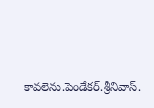కావలెను.పెండేకర్.శ్రీనివాస్.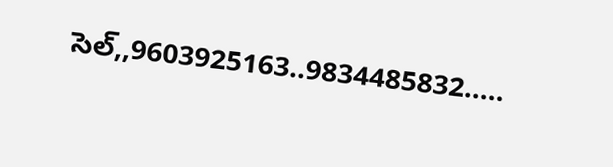సెల్,,9603925163..9834485832.....